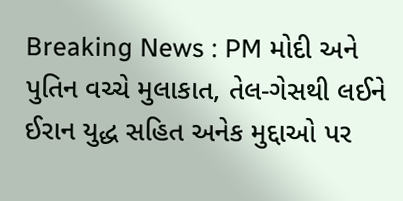Breaking News : PM મોદી અને પુતિન વચ્ચે મુલાકાત, તેલ-ગેસથી લઈને ઈરાન યુદ્ધ સહિત અનેક મુદ્દાઓ પર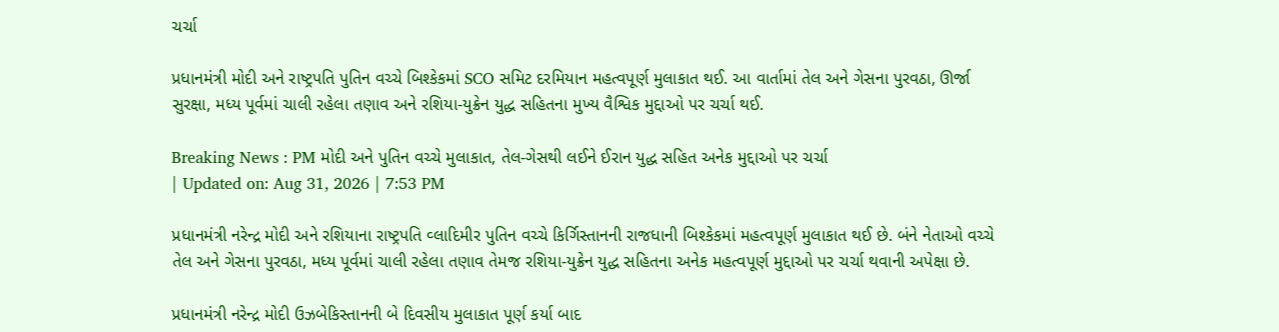ચર્ચા

પ્રધાનમંત્રી મોદી અને રાષ્ટ્રપતિ પુતિન વચ્ચે બિશ્કેકમાં SCO સમિટ દરમિયાન મહત્વપૂર્ણ મુલાકાત થઈ. આ વાર્તામાં તેલ અને ગેસના પુરવઠા, ઊર્જા સુરક્ષા, મધ્ય પૂર્વમાં ચાલી રહેલા તણાવ અને રશિયા-યુક્રેન યુદ્ધ સહિતના મુખ્ય વૈશ્વિક મુદ્દાઓ પર ચર્ચા થઈ.

Breaking News : PM મોદી અને પુતિન વચ્ચે મુલાકાત, તેલ-ગેસથી લઈને ઈરાન યુદ્ધ સહિત અનેક મુદ્દાઓ પર ચર્ચા
| Updated on: Aug 31, 2026 | 7:53 PM

પ્રધાનમંત્રી નરેન્દ્ર મોદી અને રશિયાના રાષ્ટ્રપતિ વ્લાદિમીર પુતિન વચ્ચે કિર્ગિસ્તાનની રાજધાની બિશ્કેકમાં મહત્વપૂર્ણ મુલાકાત થઈ છે. બંને નેતાઓ વચ્ચે તેલ અને ગેસના પુરવઠા, મધ્ય પૂર્વમાં ચાલી રહેલા તણાવ તેમજ રશિયા-યુક્રેન યુદ્ધ સહિતના અનેક મહત્વપૂર્ણ મુદ્દાઓ પર ચર્ચા થવાની અપેક્ષા છે.

પ્રધાનમંત્રી નરેન્દ્ર મોદી ઉઝબેકિસ્તાનની બે દિવસીય મુલાકાત પૂર્ણ કર્યા બાદ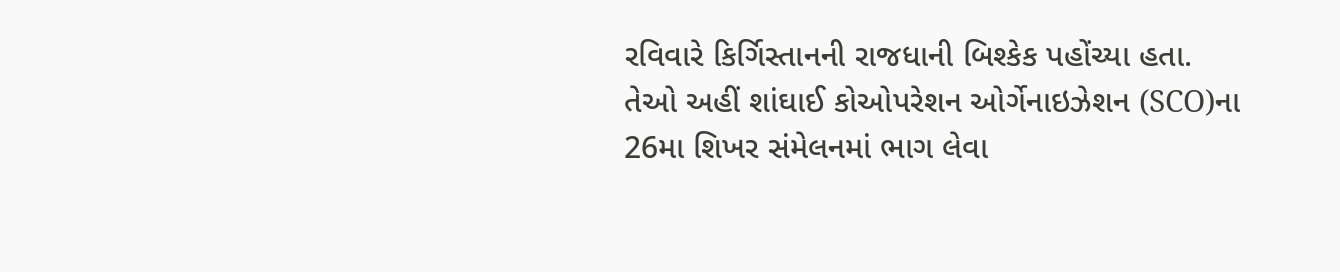રવિવારે કિર્ગિસ્તાનની રાજધાની બિશ્કેક પહોંચ્યા હતા. તેઓ અહીં શાંઘાઈ કોઓપરેશન ઓર્ગેનાઇઝેશન (SCO)ના 26મા શિખર સંમેલનમાં ભાગ લેવા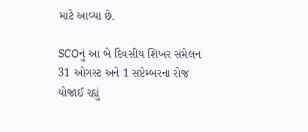માટે આવ્યા છે.

SCOનું આ બે દિવસીય શિખર સંમેલન 31 ઓગસ્ટ અને 1 સપ્ટેમ્બરના રોજ યોજાઈ રહ્યું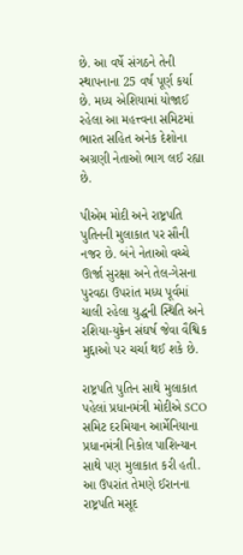છે. આ વર્ષે સંગઠને તેની સ્થાપનાના 25 વર્ષ પૂર્ણ કર્યા છે. મધ્ય એશિયામાં યોજાઈ રહેલા આ મહત્ત્વના સમિટમાં ભારત સહિત અનેક દેશોના અગ્રણી નેતાઓ ભાગ લઈ રહ્યા છે.

પીએમ મોદી અને રાષ્ટ્રપતિ પુતિનની મુલાકાત પર સૌની નજર છે. બંને નેતાઓ વચ્ચે ઊર્જા સુરક્ષા અને તેલ-ગેસના પુરવઠા ઉપરાંત મધ્ય પૂર્વમાં ચાલી રહેલા યુદ્ધની સ્થિતિ અને રશિયા-યુક્રેન સંઘર્ષ જેવા વૈશ્વિક મુદ્દાઓ પર ચર્ચા થઈ શકે છે.

રાષ્ટ્રપતિ પુતિન સાથે મુલાકાત પહેલાં પ્રધાનમંત્રી મોદીએ SCO સમિટ દરમિયાન આર્મેનિયાના પ્રધાનમંત્રી નિકોલ પાશિન્યાન સાથે પણ મુલાકાત કરી હતી. આ ઉપરાંત તેમણે ઈરાનના રાષ્ટ્રપતિ મસૂદ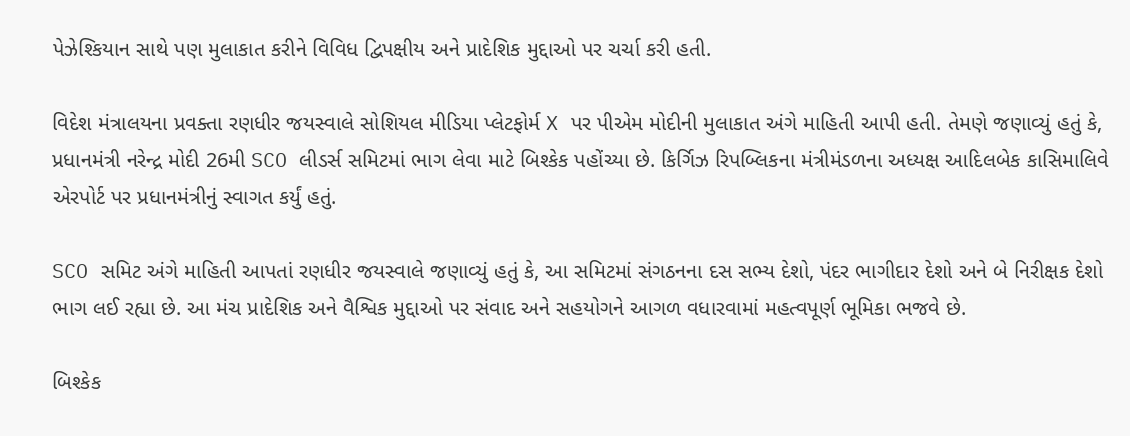પેઝેશ્કિયાન સાથે પણ મુલાકાત કરીને વિવિધ દ્વિપક્ષીય અને પ્રાદેશિક મુદ્દાઓ પર ચર્ચા કરી હતી.

વિદેશ મંત્રાલયના પ્રવક્તા રણધીર જયસ્વાલે સોશિયલ મીડિયા પ્લેટફોર્મ X પર પીએમ મોદીની મુલાકાત અંગે માહિતી આપી હતી. તેમણે જણાવ્યું હતું કે, પ્રધાનમંત્રી નરેન્દ્ર મોદી 26મી SCO લીડર્સ સમિટમાં ભાગ લેવા માટે બિશ્કેક પહોંચ્યા છે. કિર્ગિઝ રિપબ્લિકના મંત્રીમંડળના અધ્યક્ષ આદિલબેક કાસિમાલિવે એરપોર્ટ પર પ્રધાનમંત્રીનું સ્વાગત કર્યું હતું.

SCO સમિટ અંગે માહિતી આપતાં રણધીર જયસ્વાલે જણાવ્યું હતું કે, આ સમિટમાં સંગઠનના દસ સભ્ય દેશો, પંદર ભાગીદાર દેશો અને બે નિરીક્ષક દેશો ભાગ લઈ રહ્યા છે. આ મંચ પ્રાદેશિક અને વૈશ્વિક મુદ્દાઓ પર સંવાદ અને સહયોગને આગળ વધારવામાં મહત્વપૂર્ણ ભૂમિકા ભજવે છે.

બિશ્કેક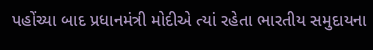પહોંચ્યા બાદ પ્રધાનમંત્રી મોદીએ ત્યાં રહેતા ભારતીય સમુદાયના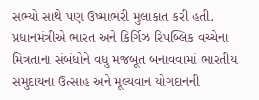સભ્યો સાથે પણ ઉષ્માભરી મુલાકાત કરી હતી. પ્રધાનમંત્રીએ ભારત અને કિર્ગિઝ રિપબ્લિક વચ્ચેના મિત્રતાના સંબંધોને વધુ મજબૂત બનાવવામાં ભારતીય સમુદાયના ઉત્સાહ અને મૂલ્યવાન યોગદાનની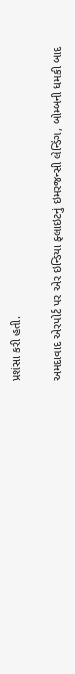પ્રશંસા કરી હતી.

અમદાવાદ એરપોર્ટ પર એર ઇન્ડિયા ફ્લાઇટનું ઇમરજન્સી લેન્ડિંગ, બોમ્બની ધમકી બાદ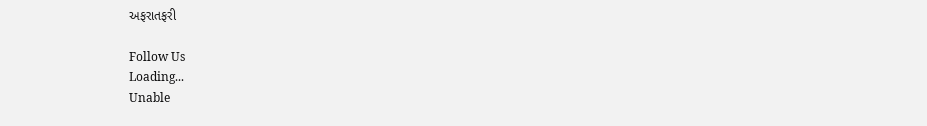અફરાતફરી

Follow Us
Loading...
Unable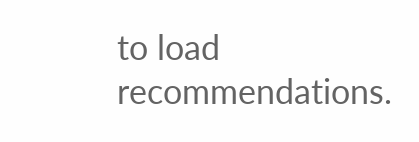to load recommendations.